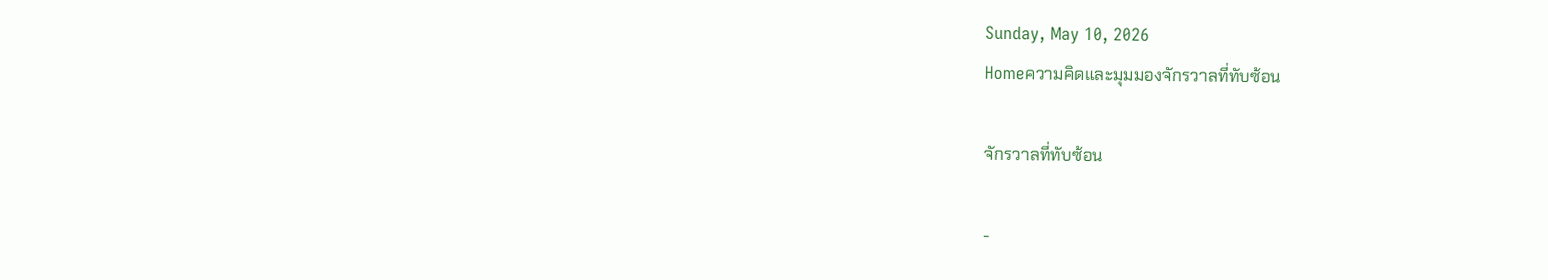Sunday, May 10, 2026
Homeความคิดและมุมมองจักรวาลที่ทับซ้อน

จักรวาลที่ทับซ้อน

-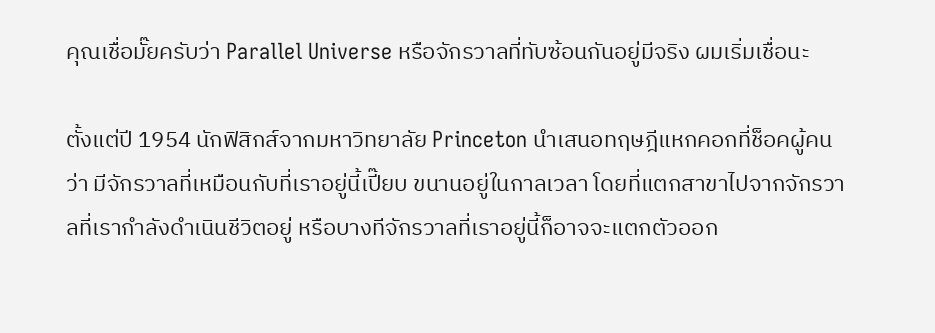คุณเชื่อมั๊ยครับว่า Parallel Universe หรือจักรวาลที่ทับซ้อนกันอยู่มีจริง ผมเริ่มเชื่อนะ

ตั้งแต่ปี 1954 นักฟิสิกส์จากมหาวิทยาลัย Princeton นำเสนอทฤษฎีแหกคอกที่ช็อคผู้คนว่า มีจักรวาลที่เหมือนกับที่เราอยู่นี้เปี๊ยบ ขนานอยู่ในกาลเวลา โดยที่แตกสาขาไปจากจักรวาลที่เรากำลังดำเนินชีวิตอยู่ หรือบางทีจักรวาลที่เราอยู่นี้ก็อาจจะแตกตัวออก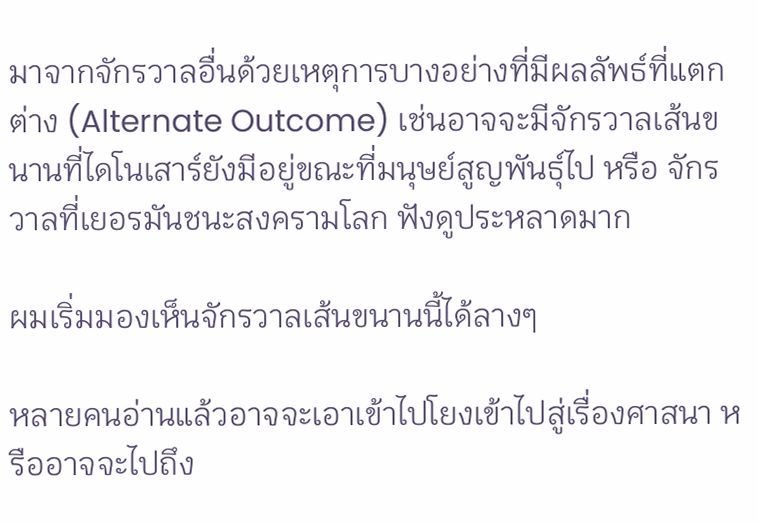มาจากจักรวาลอื่นด้วยเหตุการบางอย่างที่มีผลลัพธ์ที่แตกต่าง (Alternate Outcome) เช่นอาจจะมีจักรวาลเส้นขนานที่ไดโนเสาร์ยังมีอยู่ขณะที่มนุษย์สูญพันธุ์ไป หรือ จักรวาลที่เยอรมันชนะสงครามโลก ฟังดูประหลาดมาก

ผมเริ่มมองเห็นจักรวาลเส้นขนานนี้ได้ลางๆ

หลายคนอ่านแล้วอาจจะเอาเข้าไปโยงเข้าไปสู่เรื่องศาสนา หรืออาจจะไปถึง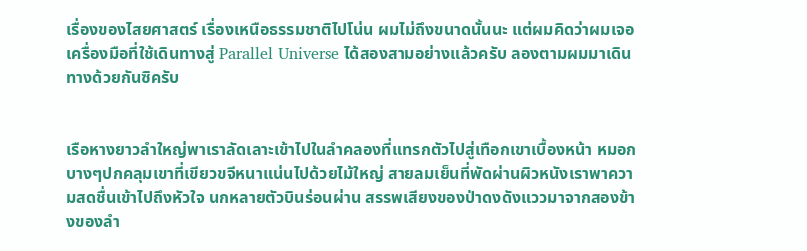เรื่องของไสยศาสตร์ เรื่องเหนือธรรมชาติไปโน่น ผมไม่ถึงขนาดนั้นนะ แต่ผมคิดว่าผมเจอเครื่องมือที่ใช้เดินทางสู่ Parallel Universe ได้สองสามอย่างแล้วครับ ลองตามผมมาเดินทางด้วยกันซิครับ


เรือหางยาวลำใหญ่พาเราลัดเลาะเข้าไปในลำคลองที่แทรกตัวไปสู่เทือกเขาเบื้องหน้า หมอกบางๆปกคลุมเขาที่เขียวขจีหนาแน่นไปด้วยไม้ใหญ่ สายลมเย็นที่พัดผ่านผิวหนังเราพาความสดชื่นเข้าไปถึงหัวใจ นกหลายตัวบินร่อนผ่าน สรรพเสียงของป่าดงดังแววมาจากสองข้างของลำ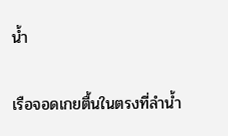น้ำ

เรือจอดเกยตื้นในตรงที่ลำน้ำ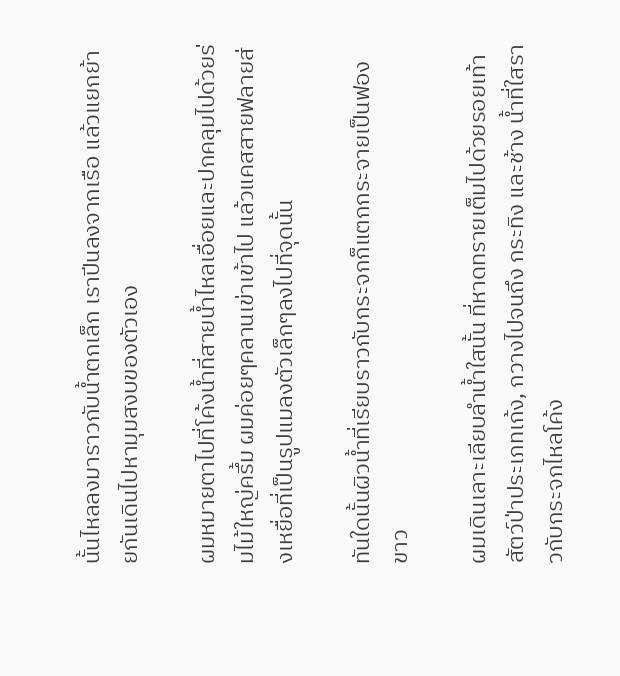นั้นไหลลงมาราวกับน้ำตกเล็ก เราปีนลงจากเรือ แล้วแยกย้ายกันเดินไปหามุมสงบของตัวเอง

ผมหมายตาไปที่โค้งน้ำที่สายน้ำไหลเอื่อยและปกคลุมไปด้วยร่มไม้ใหญ่ครึ้ม ผมค่อยๆคลานเข่าเข้าไป แล้วแคสสายฟลายส่งเหยื่อที่เป็นรูปแมลงตัวเล็กๆลงไปที่จุดนั้น

ทันใดนั้นผิวน้ำที่เรียบราวกับกระจกก็แตกกระจายเป็นฟองขาว

ผมเดินเลาะเลียบลำน้ำใสนั้น ที่หาดทรายเต็มไปด้วยรอยเท้าสัตว์ป่าประเภทเก้ง, กวางไปจนถึง กระทิง และช้าง น้ำที่ใสราวกับกระจกไหลโค้ง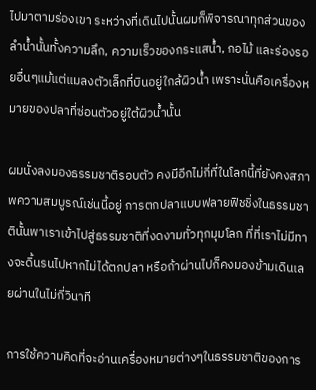ไปมาตามร่องเขา ระหว่างที่เดินไปนั้นผมก็พิจารณาทุกส่วนของลำน้ำนั้นทั้งความลึก, ความเร็วของกระแสน้ำ, กอไม้ และร่องรอยอื่นๆแม้แต่แมลงตัวเล็กที่บินอยู่ใกล้ผิวน้ำ เพราะนั่นคือเครื่องหมายของปลาที่ซ่อนตัวอยู่ใต้ผิวน้ำนั้น

ผมนั่งลงมองธรรมชาติรอบตัว คงมีอีกไม่กี่ที่ในโลกนี้ที่ยังคงสภาพความสมบูรณ์เช่นนี้อยู่ การตกปลาแบบฟลายฟิชชิ่งในธรรมชาตินั้นพาเราเข้าไปสู่ธรรมชาติที่งดงามทั่วทุกมุมโลก ที่ที่เราไม่มีทางจะดิ้นรนไปหากไม่ได้ตกปลา หรือถ้าผ่านไปก็คงมองข้ามเดินเลยผ่านในไม่กี่วินาที

การใช้ความคิดที่จะอ่านเครื่องหมายต่างๆในธรรมชาติของการ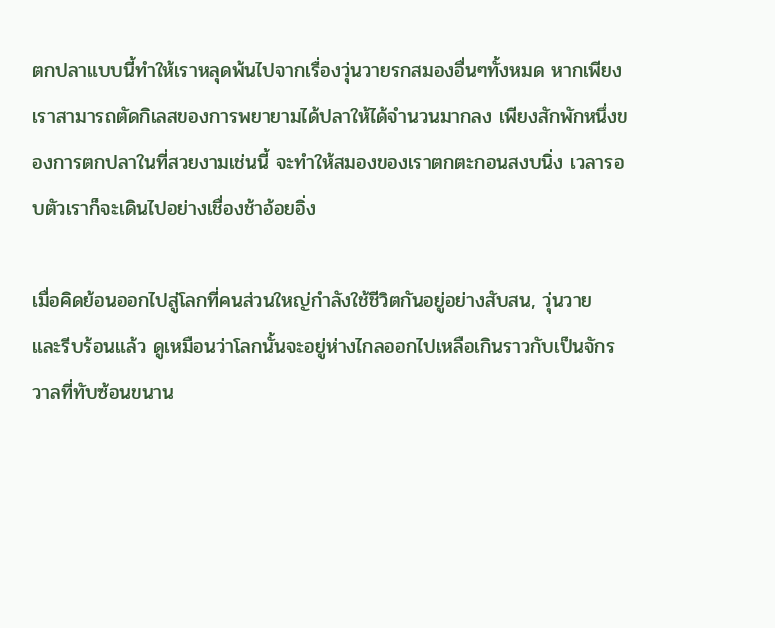ตกปลาแบบนี้ทำให้เราหลุดพ้นไปจากเรื่องวุ่นวายรกสมองอื่นๆทั้งหมด หากเพียงเราสามารถตัดกิเลสของการพยายามได้ปลาให้ได้จำนวนมากลง เพียงสักพักหนึ่งของการตกปลาในที่สวยงามเช่นนี้ จะทำให้สมองของเราตกตะกอนสงบนิ่ง เวลารอบตัวเราก็จะเดินไปอย่างเชื่องช้าอ้อยอิ่ง

เมื่อคิดย้อนออกไปสู่โลกที่คนส่วนใหญ่กำลังใช้ชีวิตกันอยู่อย่างสับสน, วุ่นวาย และรีบร้อนแล้ว ดูเหมือนว่าโลกนั้นจะอยู่ห่างไกลออกไปเหลือเกินราวกับเป็นจักรวาลที่ทับซ้อนขนาน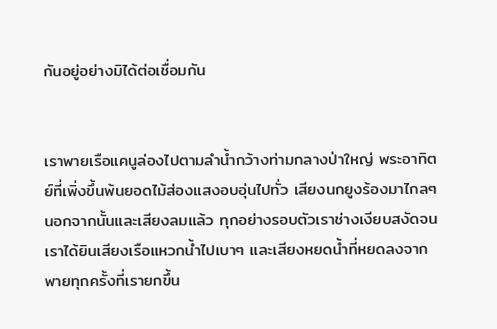กันอยู่อย่างมิได้ต่อเชื่อมกัน


เราพายเรือแคนูล่องไปตามลำน้ำกว้างท่ามกลางป่าใหญ่ พระอาทิตย์ที่เพิ่งขึ้นพ้นยอดไม้ส่องแสงอบอุ่นไปทั่ว เสียงนกยูงร้องมาไกลๆ นอกจากนั้นและเสียงลมแล้ว ทุกอย่างรอบตัวเราช่างเงียบสงัดจนเราได้ยินเสียงเรือแหวกน้ำไปเบาๆ และเสียงหยดน้ำที่หยดลงจากพายทุกครั้งที่เรายกขึ้น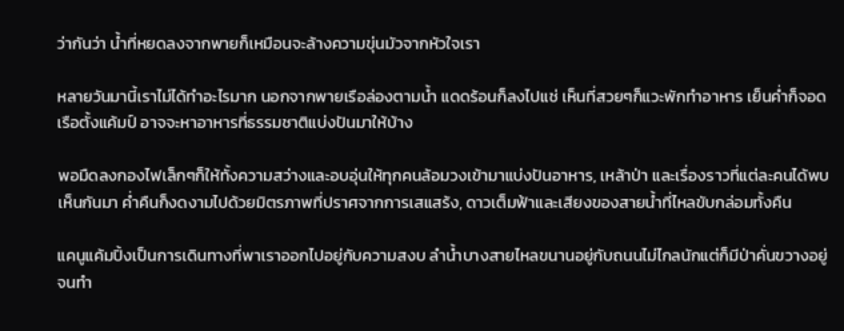ว่ากันว่า น้ำที่หยดลงจากพายก็เหมือนจะล้างความขุ่นมัวจากหัวใจเรา

หลายวันมานี้เราไม่ได้ทำอะไรมาก นอกจากพายเรือล่องตามน้ำ แดดร้อนก็ลงไปแช่ เห็นที่สวยๆก็แวะพักทำอาหาร เย็นค่ำก็จอดเรือตั้งแค้มป์ อาจจะหาอาหารที่ธรรมชาติแบ่งปันมาให้บ้าง

พอมืดลงกองไฟเล็กๆก็ให้ทั้งความสว่างและอบอุ่นให้ทุกคนล้อมวงเข้ามาแบ่งปันอาหาร, เหล้าป่า และเรื่องราวที่แต่ละคนได้พบเห็นกันมา ค่ำคืนก็งดงามไปด้วยมิตรภาพที่ปราศจากการเสแสร้ง, ดาวเต็มฟ้าและเสียงของสายน้ำที่ไหลขับกล่อมทั้งคืน

แคนูแค้มปิ้งเป็นการเดินทางที่พาเราออกไปอยู่กับความสงบ ลำน้ำบางสายไหลขนานอยู่กับถนนไม่ไกลนักแต่ก็มีป่าคั่นขวางอยู่จนทำ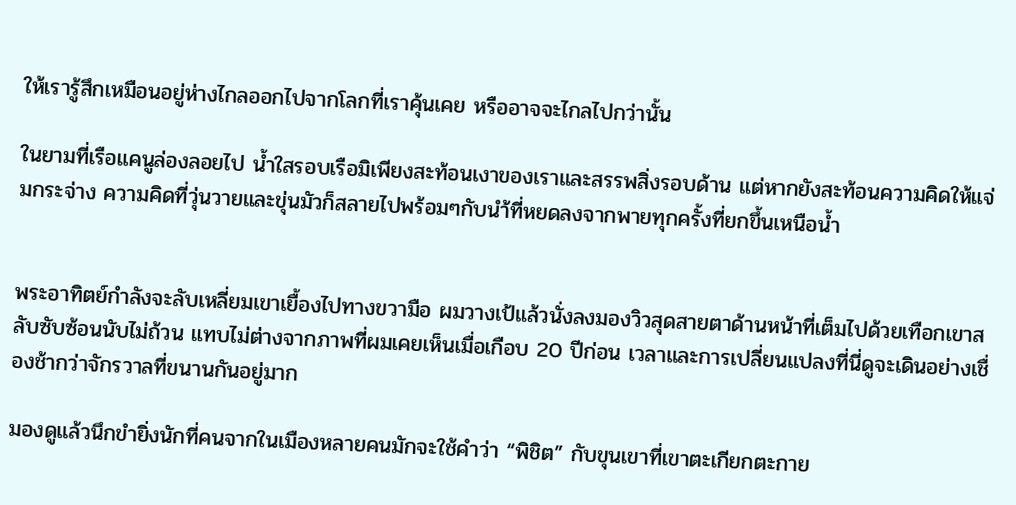ให้เรารู้สึกเหมือนอยู่ห่างไกลออกไปจากโลกที่เราคุ้นเคย หรืออาจจะไกลไปกว่านั้น

ในยามที่เรือแคนูล่องลอยไป น้ำใสรอบเรือมิเพียงสะท้อนเงาของเราและสรรพสิ่งรอบด้าน แต่หากยังสะท้อนความคิดให้แจ่มกระจ่าง ความคิดที่วุ่นวายและขุ่นมัวก็สลายไปพร้อมๆกับนำ้ที่หยดลงจากพายทุกครั้งที่ยกขึ้นเหนือน้ำ


พระอาทิตย์กำลังจะลับเหลี่ยมเขาเยื้องไปทางขวามือ ผมวางเป้แล้วนั่งลงมองวิวสุดสายตาด้านหน้าที่เต็มไปด้วยเทือกเขาสลับซับซ้อนนับไม่ถ้วน แทบไม่ต่างจากภาพที่ผมเคยเห็นเมื่อเกือบ 20 ปีก่อน เวลาและการเปลี่ยนแปลงที่นี่ดูจะเดินอย่างเชื่องช้ากว่าจักรวาลที่ขนานกันอยู่มาก

มองดูแล้วนึกขำยิ่งนักที่คนจากในเมืองหลายคนมักจะใช้คำว่า “พิชิต” กับขุนเขาที่เขาตะเกียกตะกาย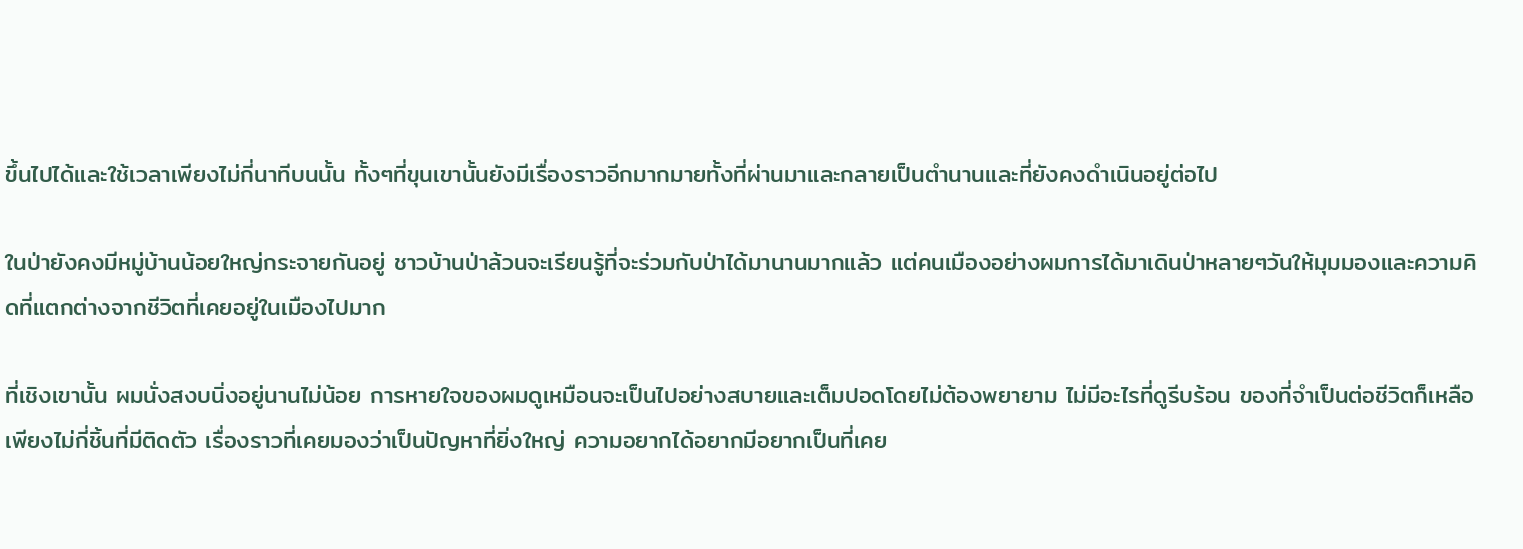ขึ้นไปได้และใช้เวลาเพียงไม่กี่นาทีบนนั้น ทั้งๆที่ขุนเขานั้นยังมีเรื่องราวอีกมากมายทั้งที่ผ่านมาและกลายเป็นตำนานและที่ยังคงดำเนินอยู่ต่อไป

ในป่ายังคงมีหมู่บ้านน้อยใหญ่กระจายกันอยู่ ชาวบ้านป่าล้วนจะเรียนรู้ที่จะร่วมกับป่าได้มานานมากแล้ว แต่คนเมืองอย่างผมการได้มาเดินป่าหลายๆวันให้มุมมองและความคิดที่แตกต่างจากชีวิตที่เคยอยู่ในเมืองไปมาก

ที่เชิงเขานั้น ผมนั่งสงบนิ่งอยู่นานไม่น้อย การหายใจของผมดูเหมือนจะเป็นไปอย่างสบายและเต็มปอดโดยไม่ต้องพยายาม ไม่มีอะไรที่ดูรีบร้อน ของที่จำเป็นต่อชีวิตก็เหลือเพียงไม่กี่ชิ้นที่มีติดตัว เรื่องราวที่เคยมองว่าเป็นปัญหาที่ยิ่งใหญ่ ความอยากได้อยากมีอยากเป็นที่เคย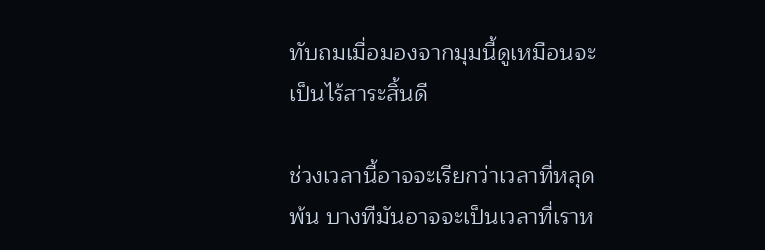ทับถมเมื่อมองจากมุมนี้ดูเหมือนจะเป็นไร้สาระสิ้นดี

ช่วงเวลานี้อาจจะเรียกว่าเวลาที่หลุดพ้น บางทีมันอาจจะเป็นเวลาที่เราห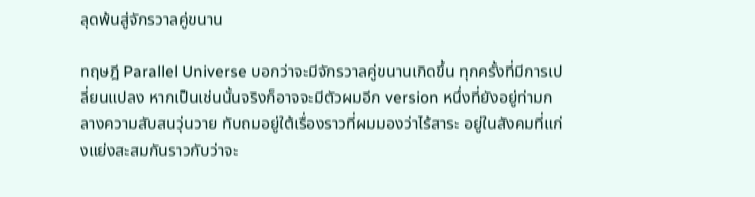ลุดพ้นสู่จักรวาลคู่ขนาน

ทฤษฎี Parallel Universe บอกว่าจะมีจักรวาลคู่ขนานเกิดขึ้น ทุกครั้งที่มีการเปลี่ยนแปลง หากเป็นเช่นนั้นจริงก็อาจจะมีตัวผมอีก version หนึ่งที่ยังอยู่ท่ามกลางความสับสนวุ่นวาย ทับถมอยู่ใต้เรื่องราวที่ผมมองว่าไร้สาระ อยู่ในสังคมที่แก่งแย่งสะสมกันราวกับว่าจะ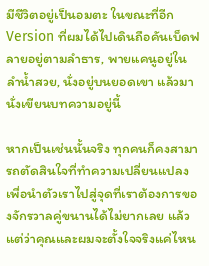มีชีวิตอยู่เป็นอมตะ ในขณะที่อีก Version ที่ผมได้ไปเดินถือคันเบ็ดฟลายอยู่ตามลำธาร, พายแคนูอยู่ในลำน้ำสวย, นั่งอยู่บนยอดเขา แล้วมานั่งเขียนบทความอยู่นี้

หากเป็นเช่นนั้นจริง ทุกคนก็คงสามารถตัดสินใจที่ทำความเปลี่ยนแปลงเพื่อนำตัวเราไปสู่จุดที่เราต้องการของจักรวาลคู่ขนานได้ไม่ยากเลย แล้วแต่ว่าคุณและผมจะตั้งใจจริงแค่ไหน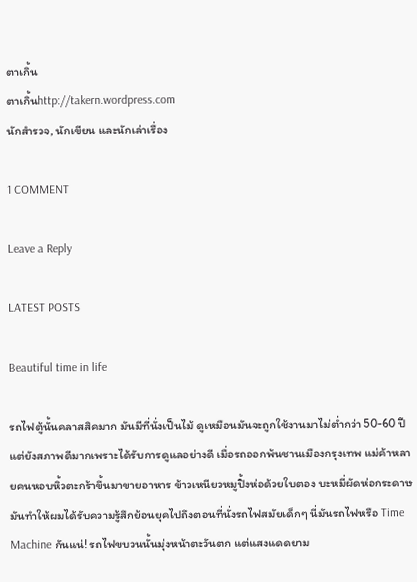ตาเกิ้น
ตาเกิ้นhttp://takern.wordpress.com
นักสำรวจ, นักเขียน และนักเล่าเรื่อง

1 COMMENT

Leave a Reply

LATEST POSTS

Beautiful time in life

รถไฟตู้นั้นคลาสสิคมาก มันมีที่นั่งเป็นไม้ ดูเหมือนมันจะถูกใช้งานมาไม่ต่ำกว่า 50-60 ปี แต่ยังสภาพดีมากเพราะได้รับการดูแลอย่างดี เมื่อรถออกพ้นชานเมืองกรุงเทพ แม่ค้าหลายคนหอบหิ้วตะกร้าขึ้นมาขายอาหาร ข้าวเหนียวหมูปิ้งห่อด้วยใบตอง บะหมี่ผัดห่อกระดาษ มันทำให้ผมได้รับความรู้สึกย้อนยุคไปถึงตอนที่นั่งรถไฟสมัยเด็กๆ นี่มันรถไฟหรือ Time Machine กันแน่! รถไฟขบวนนั้นมุ่งหน้าตะวันตก แต่แสงแดดยาม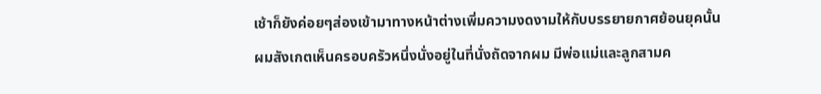เช้าก็ยังค่อยๆส่องเข้ามาทางหน้าต่างเพิ่มความงดงามให้กับบรรยายกาศย้อนยุคนั้น ผมสังเกตเห็นครอบครัวหนึ่งนั่งอยู่ในที่นั่งถัดจากผม มีพ่อแม่และลูกสามค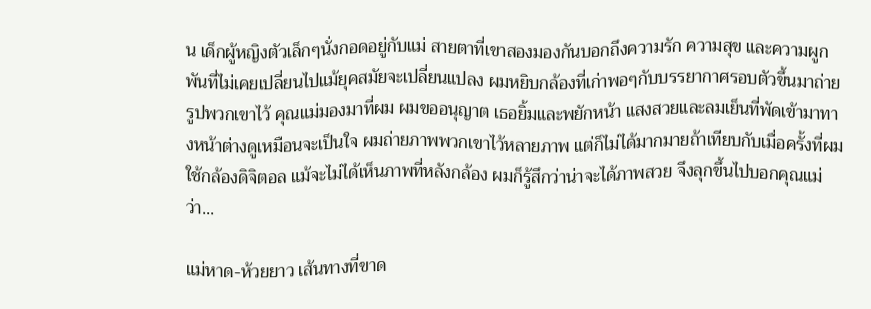น เด็กผู้หญิงตัวเล็กๆนั่งกอดอยู่กับแม่ สายตาที่เขาสองมองกันบอกถึงความรัก ความสุข และความผูกพันที่ไม่เคยเปลี่ยนไปแม้ยุคสมัยจะเปลี่ยนแปลง ผมหยิบกล้องที่เก่าพอๆกับบรรยากาศรอบตัวขึ้นมาถ่ายรูปพวกเขาไว้ คุณแม่มองมาที่ผม ผมขออนุญาต เธอยิ้มและพยักหน้า แสงสวยและลมเย็นที่พัดเข้ามาทางหน้าต่างดูเหมือนจะเป็นใจ ผมถ่ายภาพพวกเขาไว้หลายภาพ แต่ก็ไม่ได้มากมายถ้าเทียบกับเมื่อครั้งที่ผมใช้กล้องดิจิตอล แม้จะไม่ได้เห็นภาพที่หลังกล้อง ผมก็รู้สึกว่าน่าจะได้ภาพสวย จึงลุกขึ้นไปบอกคุณแม่ว่า...

แม่หาด-ห้วยยาว เส้นทางที่ขาด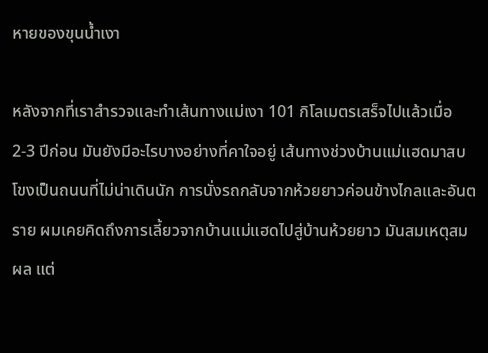หายของขุนน้ำเงา

หลังจากที่เราสำรวจและทำเส้นทางแม่เงา 101 กิโลเมตรเสร็จไปแล้วเมื่อ 2-3 ปีก่อน มันยังมีอะไรบางอย่างที่คาใจอยู่ เส้นทางช่วงบ้านแม่แฮดมาสบโขงเป็นถนนที่ไม่น่าเดินนัก การนั่งรถกลับจากห้วยยาวค่อนข้างไกลและอันตราย ผมเคยคิดถึงการเลี้ยวจากบ้านแม่แฮดไปสู่บ้านห้วยยาว มันสมเหตุสมผล แต่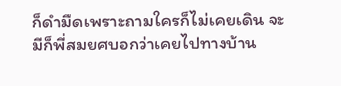ก็ดำมืดเพราะถามใครก็ไม่เคยเดิน จะมีก็พี่สมยศบอกว่าเคยไปทางบ้าน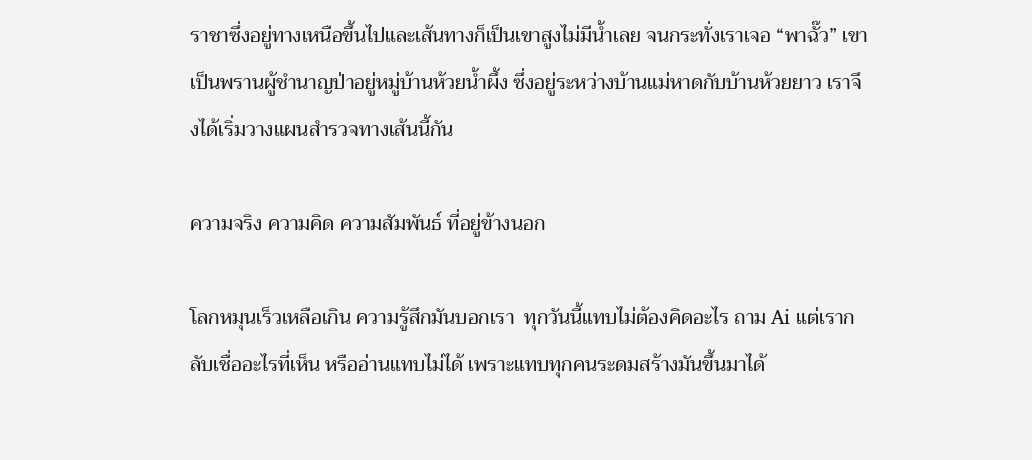ราชาซึ่งอยู่ทางเหนือขึ้นไปและเส้นทางก็เป็นเขาสูงไม่มีน้ำเลย จนกระทั่งเราเจอ “พาฉั๊ว” เขาเป็นพรานผู้ชำนาญป่าอยู่หมู่บ้านห้วยน้ำผึ้ง ซึ่งอยู่ระหว่างบ้านแม่หาดกับบ้านห้วยยาว เราจึงได้เริ่มวางแผนสำรวจทางเส้นนี้กัน

ความจริง ความคิด ความสัมพันธ์ ที่อยู่ข้างนอก

โลกหมุนเร็วเหลือเกิน ความรู้สึกมันบอกเรา  ทุกวันนี้แทบไม่ต้องคิดอะไร ถาม Ai แต่เรากลับเชื่ออะไรที่เห็น หรืออ่านแทบไม่ได้ เพราะแทบทุกคนระดมสร้างมันขึ้นมาได้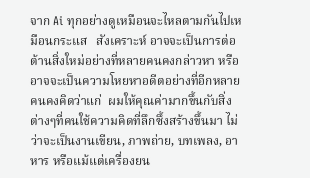จาก Ai ทุกอย่างดูเหมือนจะไหลตามกันไปเหมือนกระแส   สังเคราะห์ อาจจะเป็นการต่อต้านสิ่งใหม่อย่างที่หลายคนคงกล่าวหา หรืออาจจะเป็นความโหยหาอดีตอย่างที่อีกหลายคนคงคิดว่าแก่  ผมให้คุณค่ามากขึ้นกับสิ่งต่างๆที่คนใช้ความคิดที่ลึกซึ้งสร้างขึ้นมา ไม่ว่าจะเป็นงานเขียน, ภาพถ่าย, บทเพลง, อาหาร หรือแม้แต่เครื่องยน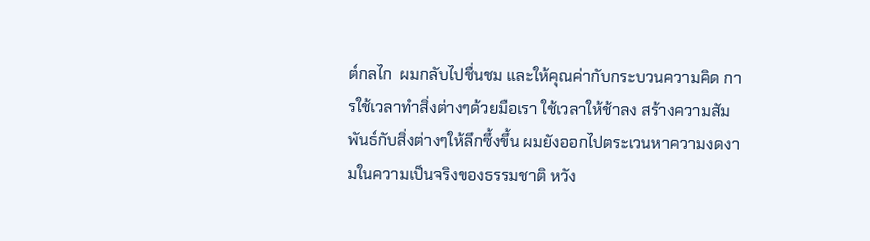ต์กลไก  ผมกลับไปชื่นชม และให้คุณค่ากับกระบวนความคิด การใช้เวลาทำสิ่งต่างๆด้วยมือเรา ใช้เวลาให้ช้าลง สร้างความสัมพันธ์กับสิ่งต่างๆให้ลึกซึ้งขึ้น ผมยังออกไปตระเวนหาความงดงามในความเป็นจริงของธรรมชาติ หวัง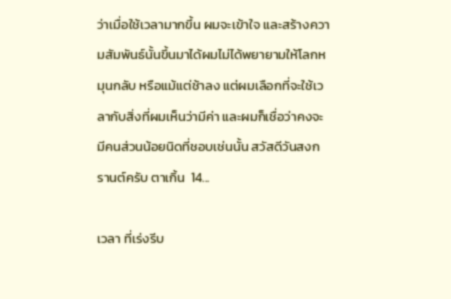ว่าเมื่อใช้เวลามากขึ้น ผมจะเข้าใจ และสร้างความสัมพันธ์นั้นขึ้นมาได้ผมไม่ได้พยายามให้โลกหมุนกลับ หรือแม้แต่ช้าลง แต่ผมเลือกที่จะใช้เวลากับสิ่งที่ผมเห็นว่ามีค่า และผมก็เชื่อว่าคงจะมีคนส่วนน้อยนิดที่ชอบเช่นนั้น สวัสดีวันสงกรานต์ครับ ตาเกิ้น  14...

เวลา ที่เร่งรีบ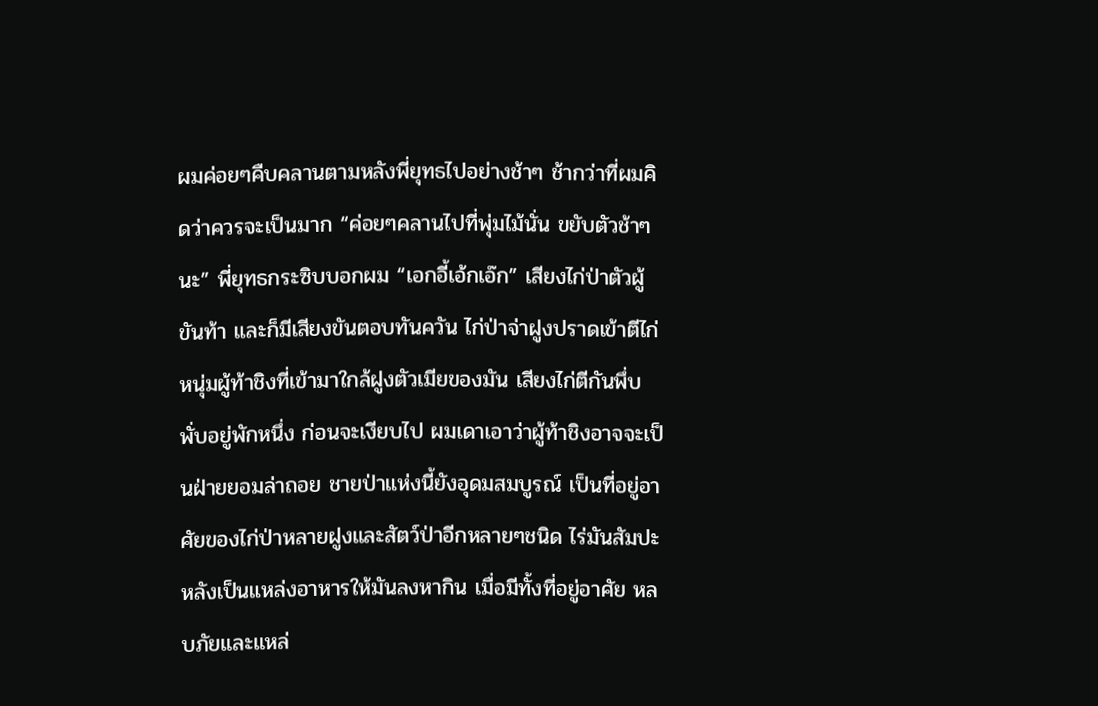ผมค่อยๆคืบคลานตามหลังพี่ยุทธไปอย่างช้าๆ ช้ากว่าที่ผมคิดว่าควรจะเป็นมาก “ค่อยๆคลานไปที่พุ่มไม้นั่น ขยับตัวช้าๆนะ” พี่ยุทธกระซิบบอกผม “เอกอี้เอ้กเอ๊ก” เสียงไก่ป่าตัวผู้ขันท้า และก็มีเสียงขันตอบทันควัน ไก่ป่าจ่าฝูงปราดเข้าตีไก่หนุ่มผู้ท้าชิงที่เข้ามาใกล้ฝูงตัวเมียของมัน เสียงไก่ตีกันพึ่บพั่บอยู่พักหนึ่ง ก่อนจะเงียบไป ผมเดาเอาว่าผู้ท้าชิงอาจจะเป็นฝ่ายยอมล่าถอย ชายป่าแห่งนี้ยังอุดมสมบูรณ์ เป็นที่อยู่อาศัยของไก่ป่าหลายฝูงและสัตว์ป่าอีกหลายๆชนิด ไร่มันสัมปะหลังเป็นแหล่งอาหารให้มันลงหากิน เมื่อมีทั้งที่อยู่อาศัย หลบภัยและแหล่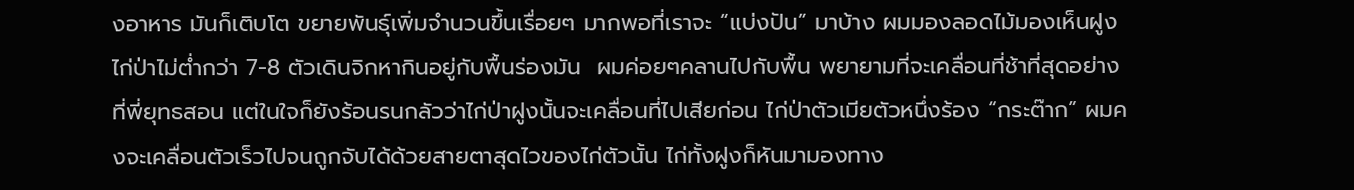งอาหาร มันก็เติบโต ขยายพันธุ์เพิ่มจำนวนขึ้นเรื่อยๆ มากพอที่เราจะ “แบ่งปัน” มาบ้าง ผมมองลอดไม้มองเห็นฝูงไก่ป่าไม่ต่ำกว่า 7-8 ตัวเดินจิกหากินอยู่กับพื้นร่องมัน  ผมค่อยๆคลานไปกับพื้น พยายามที่จะเคลื่อนที่ช้าที่สุดอย่างที่พี่ยุทธสอน แต่ในใจก็ยังร้อนรนกลัวว่าไก่ป่าฝูงนั้นจะเคลื่อนที่ไปเสียก่อน ไก่ป่าตัวเมียตัวหนึ่งร้อง “กระต๊าก” ผมคงจะเคลื่อนตัวเร็วไปจนถูกจับได้ด้วยสายตาสุดไวของไก่ตัวนั้น ไก่ทั้งฝูงก็หันมามองทาง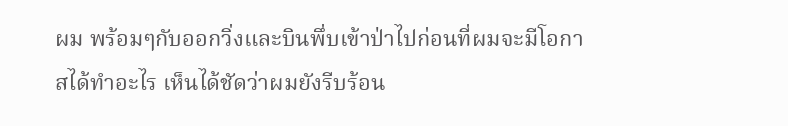ผม พร้อมๆกับออกวิ่งและบินพึ่บเข้าป่าไปก่อนที่ผมจะมีโอกาสได้ทำอะไร เห็นได้ชัดว่าผมยังรีบร้อน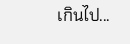เกินไป...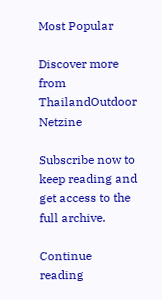Most Popular

Discover more from ThailandOutdoor Netzine

Subscribe now to keep reading and get access to the full archive.

Continue reading